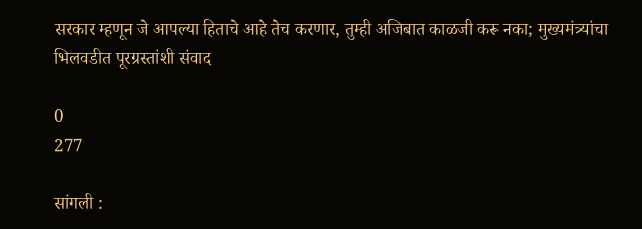सरकार म्हणून जे आपल्या हिताचे आहे तेच करणार, तुम्ही अजिबात काळजी करू नका; मुख्यमंत्र्यांचा भिलवडीत पूरग्रस्तांशी संवाद

0
277

सांगली :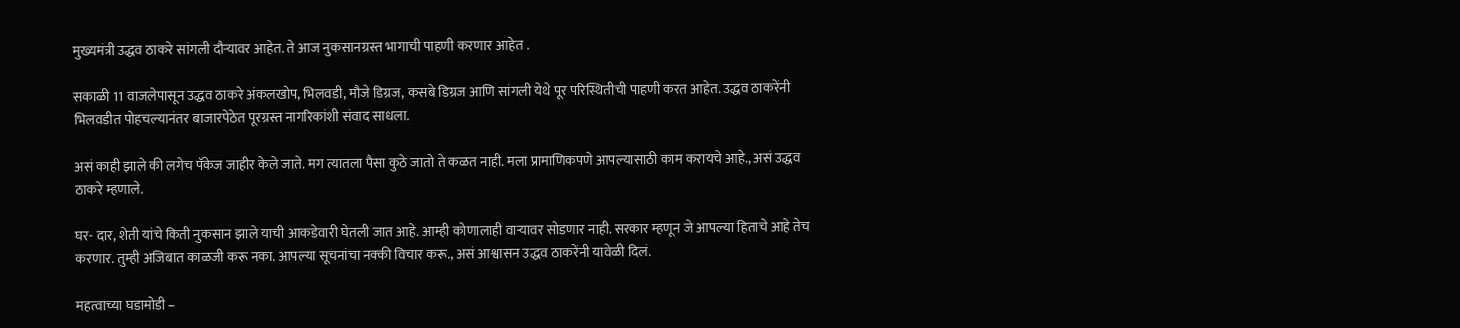मुख्यमंत्री उद्धव ठाकरे सांगली दौऱ्यावर आहेत. ते आज नुकसानग्रस्त भागाची पाहणी करणार आहेत .

सकाळी 11 वाजलेपासून उद्धव ठाकरे अंकलखोप, भिलवडी, मौजे डिग्रज, कसबे डिग्रज आणि सांगली येथे पूर परिस्थितीची पाहणी करत आहेत. उद्धव ठाकरेंनी भिलवडीत पोहचल्यानंतर बाजारपेठेत पूरग्रस्त नागरिकांशी संवाद साधला.

असं काही झाले की लगेच पॅकेज जाहीर केले जाते. मग त्यातला पैसा कुठे जातो ते कळत नाही. मला प्रामाणिकपणे आपल्यासाठी काम करायचे आहे., असं उद्धव ठाकरे म्हणाले.

घर- दार, शेती यांचे किती नुकसान झाले याची आकडेवारी घेतली जात आहे. आम्ही कोणालाही वाऱ्यावर सोडणार नाही. सरकार म्हणून जे आपल्या हिताचे आहे तेच करणार. तुम्ही अजिबात काळजी करू नका. आपल्या सूचनांचा नक्की विचार करू., असं आश्वासन उद्धव ठाकरेंनी यावेळी दिलं.

महत्वाच्या घडामोडी –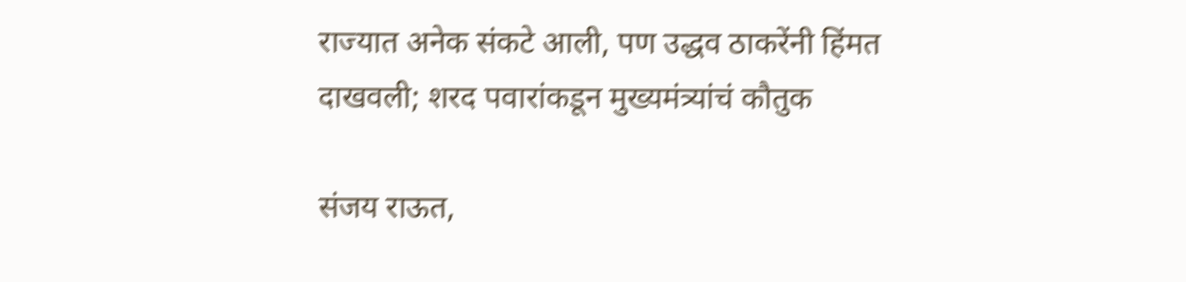राज्यात अनेक संकटे आली, पण उद्धव ठाकरेंनी हिंमत दाखवली; शरद पवारांकडून मुख्यमंत्र्यांचं कौतुक

संजय राऊत,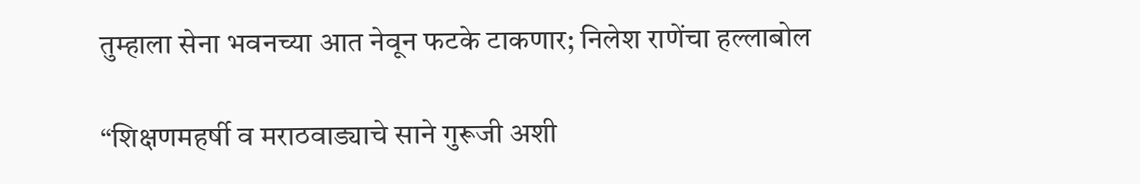तुम्हाला सेना भवनच्या आत नेवून फटके टाकणार; निलेश राणेंचा हल्लाबोल

“शिक्षणमहर्षी व मराठवाड्याचे साने गुरूजी अशी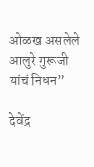ओळख असलेले आलुरे गुरूजी यांचं निधन”

देवेंद्र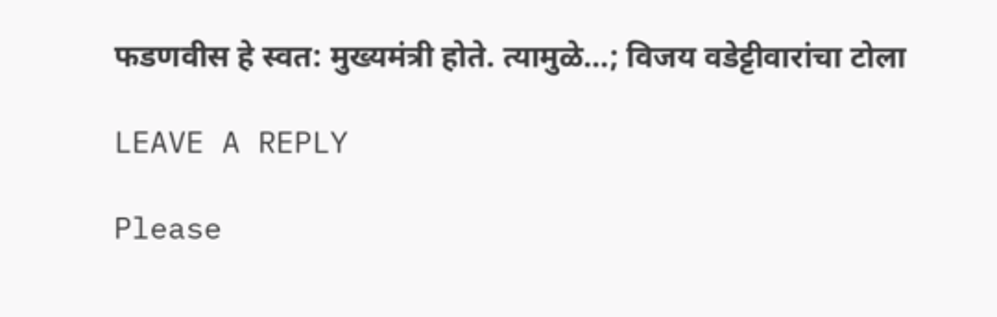फडणवीस हे स्वत: मुख्यमंत्री होते. त्यामुळे…; विजय वडेट्टीवारांचा टोला

LEAVE A REPLY

Please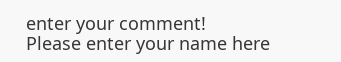enter your comment!
Please enter your name here